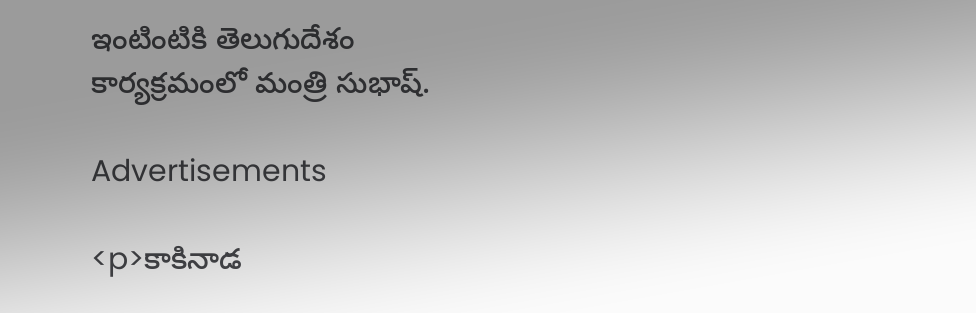ఇంటింటికి తెలుగుదేశం కార్యక్రమంలో మంత్రి సుభాష్.

Advertisements

<p>కాకినాడ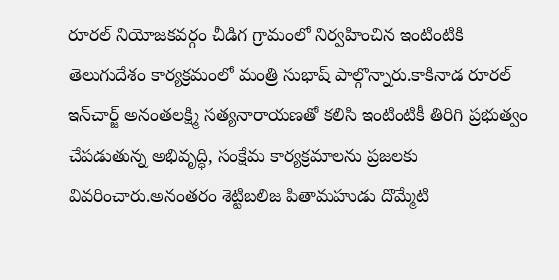రూరల్ నియోజకవర్గం చీడిగ గ్రామంలో నిర్వహించిన ఇంటింటికి తెలుగుదేశం కార్యక్రమంలో మంత్రి సుభాష్ పాల్గొన్నారు.కాకినాడ రూరల్ ఇన్‌చార్జ్ అనంతలక్ష్మి సత్యనారాయణతో కలిసి ఇంటింటికీ తిరిగి ప్రభుత్వం చేపడుతున్న అభివృద్ధి, సంక్షేమ కార్యక్రమాలను ప్రజలకు వివరించారు.అనంతరం శెట్టిబలిజ పితామహుడు దొమ్మేటి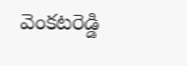వెంకటరెడ్డి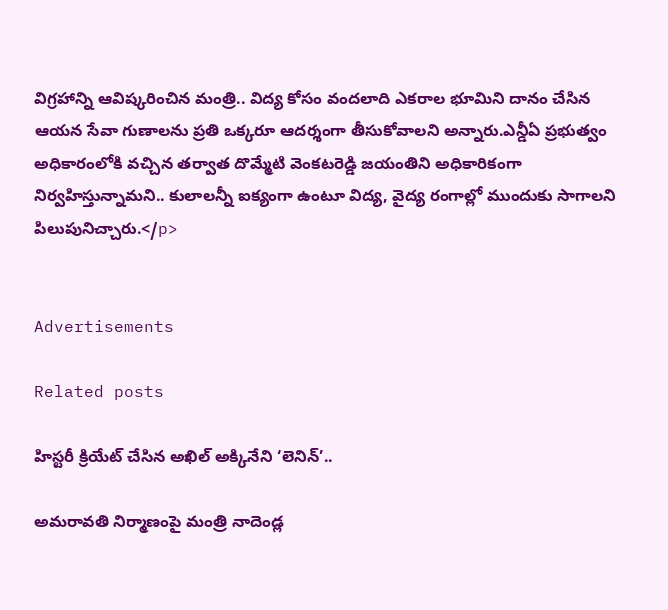విగ్రహాన్ని ఆవిష్కరించిన మంత్రి.. విద్య కోసం వందలాది ఎకరాల భూమిని దానం చేసిన ఆయన సేవా గుణాలను ప్రతి ఒక్కరూ ఆదర్శంగా తీసుకోవాలని అన్నారు.ఎన్డీఏ ప్రభుత్వం అధికారంలోకి వచ్చిన తర్వాత దొమ్మేటి వెంకటరెడ్డి జయంతిని అధికారికంగా నిర్వహిస్తున్నామని.. కులాలన్నీ ఐక్యంగా ఉంటూ విద్య, వైద్య రంగాల్లో ముందుకు సాగాలని పిలుపునిచ్చారు.</p>


Advertisements

Related posts

హిస్టరీ క్రియేట్ చేసిన అఖిల్ అక్కినేని ‘లెనిన్’..

అమరావతి నిర్మాణంపై మంత్రి నాదెండ్ల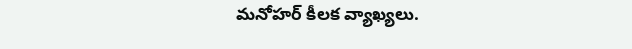మనోహర్ కీలక వ్యాఖ్యలు.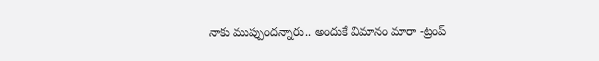నాకు ముప్పుందన్నారు.. అందుకే విమానం మారా -ట్రంప్